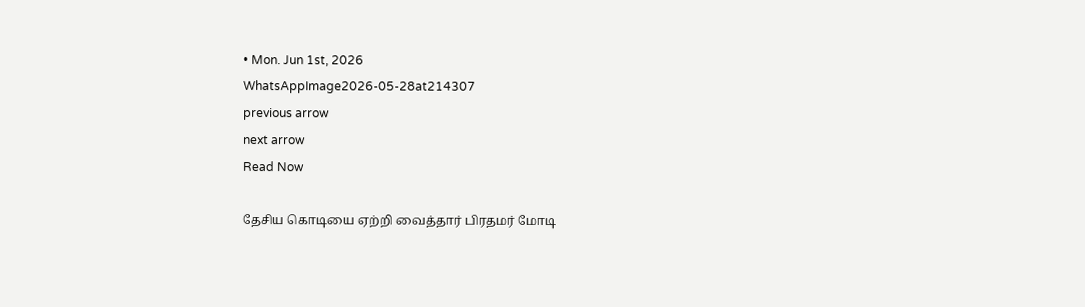• Mon. Jun 1st, 2026
WhatsAppImage2026-05-28at214307
previous arrow
next arrow
Read Now

தேசிய கொடியை ஏற்றி வைத்தார் பிரதமர் மோடி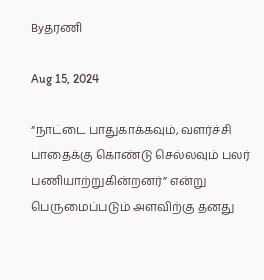Byதரணி

Aug 15, 2024

“நாட்டை பாதுகாக்கவும், வளர்ச்சி பாதைக்கு கொண்டு செல்லவும் பலர் பணியாற்றுகின்றனர்” என்று பெருமைப்படும் அளவிற்கு தனது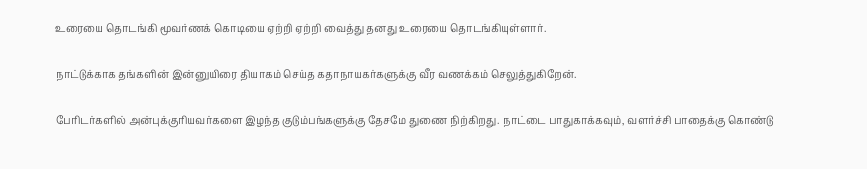உரையை தொடங்கி மூவர்ணக் கொடியை ஏற்றி ஏற்றி வைத்து தனது உரையை தொடங்கியுள்ளார்.

நாட்டுக்காக தங்களின் இன்னுயிரை தியாகம் செய்த கதாநாயகர்களுக்கு வீர வணக்கம் செலுத்துகிறேன்.

பேரிடர்களில் அன்புக்குரியவர்களை இழந்த குடும்பங்களுக்கு தேசமே துணை நிற்கிறது. நாட்டை பாதுகாக்கவும், வளர்ச்சி பாதைக்கு கொண்டு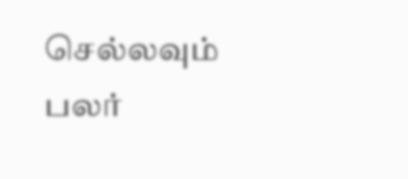செல்லவும் பலர்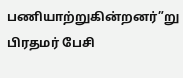பணியாற்றுகின்றனர்”று பிரதமர் பேசி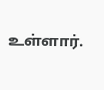உள்ளார்.